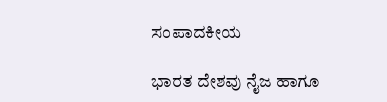ಸಂಪಾದಕೀಯ

ಭಾರತ ದೇಶವು ನೈಜ ಹಾಗೂ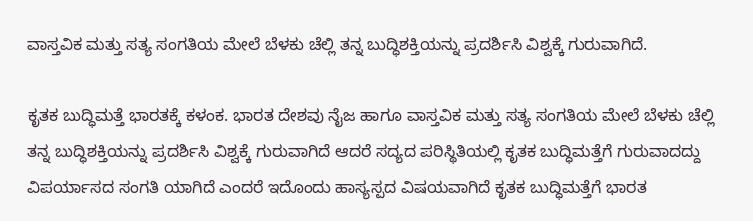ವಾಸ್ತವಿಕ ಮತ್ತು ಸತ್ಯ ಸಂಗತಿಯ ಮೇಲೆ ಬೆಳಕು ಚೆಲ್ಲಿ ತನ್ನ ಬುದ್ಧಿಶಕ್ತಿಯನ್ನು ಪ್ರದರ್ಶಿಸಿ ವಿಶ್ವಕ್ಕೆ ಗುರುವಾಗಿದೆ.

ಕೃತಕ ಬುದ್ಧಿಮತ್ತೆ ಭಾರತಕ್ಕೆ ಕಳಂಕ. ಭಾರತ ದೇಶವು ನೈಜ ಹಾಗೂ ವಾಸ್ತವಿಕ ಮತ್ತು ಸತ್ಯ ಸಂಗತಿಯ ಮೇಲೆ ಬೆಳಕು ಚೆಲ್ಲಿ ತನ್ನ ಬುದ್ಧಿಶಕ್ತಿಯನ್ನು ಪ್ರದರ್ಶಿಸಿ ವಿಶ್ವಕ್ಕೆ ಗುರುವಾಗಿದೆ ಆದರೆ ಸದ್ಯದ ಪರಿಸ್ಥಿತಿಯಲ್ಲಿ ಕೃತಕ ಬುದ್ಧಿಮತ್ತೆಗೆ ಗುರುವಾದದ್ದು ವಿಪರ್ಯಾಸದ ಸಂಗತಿ ಯಾಗಿದೆ ಎಂದರೆ ಇದೊಂದು ಹಾಸ್ಯಸ್ಪದ ವಿಷಯವಾಗಿದೆ ಕೃತಕ ಬುದ್ಧಿಮತ್ತೆಗೆ ಭಾರತ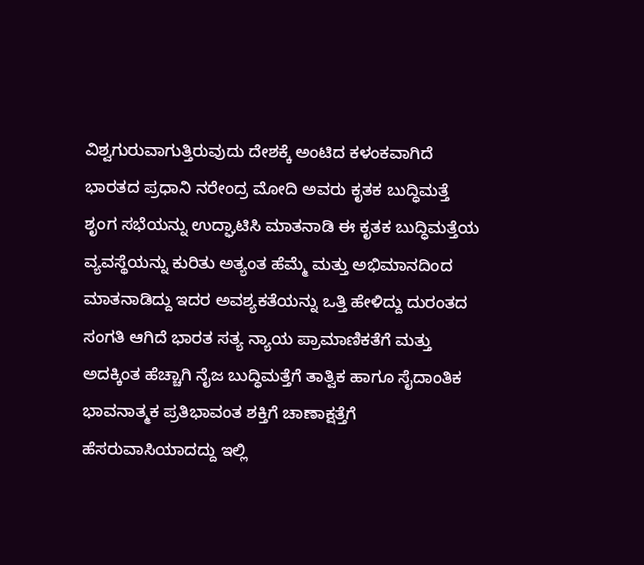ವಿಶ್ವಗುರುವಾಗುತ್ತಿರುವುದು ದೇಶಕ್ಕೆ ಅಂಟಿದ ಕಳಂಕವಾಗಿದೆ ಭಾರತದ ಪ್ರಧಾನಿ ನರೇಂದ್ರ ಮೋದಿ ಅವರು ಕೃತಕ ಬುದ್ಧಿಮತ್ತೆ ಶೃಂಗ ಸಭೆಯನ್ನು ಉದ್ಘಾಟಿಸಿ ಮಾತನಾಡಿ ಈ ಕೃತಕ ಬುದ್ಧಿಮತ್ತೆಯ ವ್ಯವಸ್ಥೆಯನ್ನು ಕುರಿತು ಅತ್ಯಂತ ಹೆಮ್ಮೆ ಮತ್ತು ಅಭಿಮಾನದಿಂದ ಮಾತನಾಡಿದ್ದು ಇದರ ಅವಶ್ಯಕತೆಯನ್ನು ಒತ್ತಿ ಹೇಳಿದ್ದು ದುರಂತದ ಸಂಗತಿ ಆಗಿದೆ ಭಾರತ ಸತ್ಯ ನ್ಯಾಯ ಪ್ರಾಮಾಣಿಕತೆಗೆ ಮತ್ತು ಅದಕ್ಕಿಂತ ಹೆಚ್ಚಾಗಿ ನೈಜ ಬುದ್ಧಿಮತ್ತೆಗೆ ತಾತ್ವಿಕ ಹಾಗೂ ಸೈದಾಂತಿಕ ಭಾವನಾತ್ಮಕ ಪ್ರತಿಭಾವಂತ ಶಕ್ತಿಗೆ ಚಾಣಾಕ್ಷತ್ತೆಗೆ ಹೆಸರುವಾಸಿಯಾದದ್ದು ಇಲ್ಲಿ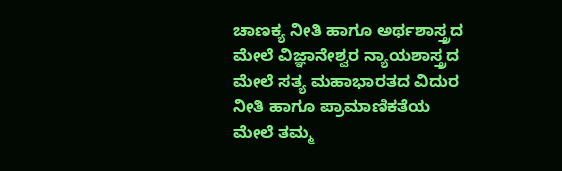ಚಾಣಕ್ಯ ನೀತಿ ಹಾಗೂ ಅರ್ಥಶಾಸ್ತ್ರದ ಮೇಲೆ ವಿಜ್ಞಾನೇಶ್ವರ ನ್ಯಾಯಶಾಸ್ತ್ರದ ಮೇಲೆ ಸತ್ಯ ಮಹಾಭಾರತದ ವಿದುರ ನೀತಿ ಹಾಗೂ ಪ್ರಾಮಾಣಿಕತೆಯ ಮೇಲೆ ತಮ್ಮ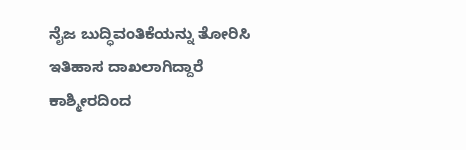ನೈಜ ಬುದ್ಧಿವಂತಿಕೆಯನ್ನು ತೋರಿಸಿ ಇತಿಹಾಸ ದಾಖಲಾಗಿದ್ದಾರೆ ಕಾಶ್ಮೀರದಿಂದ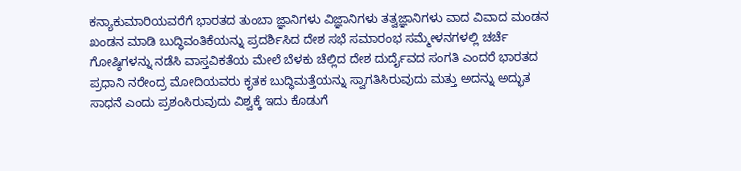ಕನ್ಯಾಕುಮಾರಿಯವರೆಗೆ ಭಾರತದ ತುಂಬಾ ಜ್ಞಾನಿಗಳು ವಿಜ್ಞಾನಿಗಳು ತತ್ವಜ್ಞಾನಿಗಳು ವಾದ ವಿವಾದ ಮಂಡನ ಖಂಡನ ಮಾಡಿ ಬುದ್ಧಿವಂತಿಕೆಯನ್ನು ಪ್ರದರ್ಶಿಸಿದ ದೇಶ ಸಭೆ ಸಮಾರಂಭ ಸಮ್ಮೇಳನಗಳಲ್ಲಿ ಚರ್ಚೆ ಗೋಷ್ಠಿಗಳನ್ನು ನಡೆಸಿ ವಾಸ್ತವಿಕತೆಯ ಮೇಲೆ ಬೆಳಕು ಚೆಲ್ಲಿದ ದೇಶ ದುರ್ದೈವದ ಸಂಗತಿ ಎಂದರೆ ಭಾರತದ ಪ್ರಧಾನಿ ನರೇಂದ್ರ ಮೋದಿಯವರು ಕೃತಕ ಬುದ್ಧಿಮತ್ತೆಯನ್ನು ಸ್ವಾಗತಿಸಿರುವುದು ಮತ್ತು ಅದನ್ನು ಅದ್ಭುತ ಸಾಧನೆ ಎಂದು ಪ್ರಶಂಸಿರುವುದು ವಿಶ್ವಕ್ಕೆ ಇದು ಕೊಡುಗೆ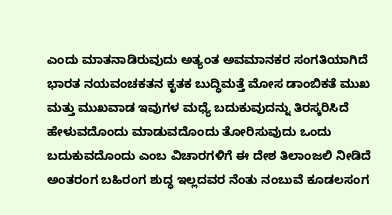ಎಂದು ಮಾತನಾಡಿರುವುದು ಅತ್ಯಂತ ಅವಮಾನಕರ ಸಂಗತಿಯಾಗಿದೆ ಭಾರತ ನಯವಂಚಕತನ ಕೃತಕ ಬುದ್ಧಿಮತ್ತೆ ಮೋಸ ಡಾಂಬಿಕತೆ ಮುಖ ಮತ್ತು ಮುಖವಾಡ ಇವುಗಳ ಮಧ್ಯೆ ಬದುಕುವುದನ್ನು ತಿರಸ್ಕರಿಸಿದೆ ಹೇಳುವದೊಂದು ಮಾಡುವದೊಂದು ತೋರಿಸುವುದು ಒಂದು ಬದುಕುವದೊಂದು ಎಂಬ ವಿಚಾರಗಳಿಗೆ ಈ ದೇಶ ತಿಲಾಂಜಲಿ ನೀಡಿದೆ ಅಂತರಂಗ ಬಹಿರಂಗ ಶುದ್ಧ ಇಲ್ಲದವರ ನೆಂತು ನಂಬುವೆ ಕೂಡಲಸಂಗ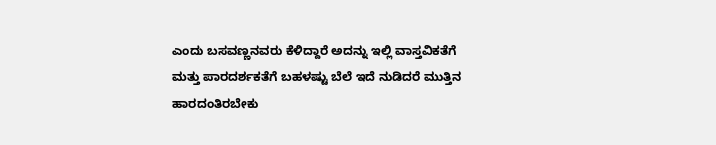ಎಂದು ಬಸವಣ್ಣನವರು ಕೆಳಿದ್ದಾರೆ ಅದನ್ನು ಇಲ್ಲಿ ವಾಸ್ತವಿಕತೆಗೆ ಮತ್ತು ಪಾರದರ್ಶಕತೆಗೆ ಬಹಳಷ್ಟು ಬೆಲೆ ಇದೆ ನುಡಿದರೆ ಮುತ್ತಿನ ಹಾರದಂತಿರಬೇಕು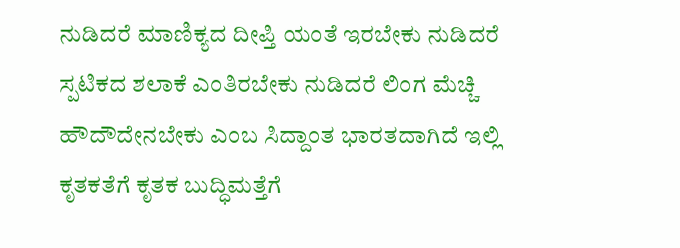ನುಡಿದರೆ ಮಾಣಿಕ್ಯದ ದೀಪ್ತಿ ಯಂತೆ ಇರಬೇಕು ನುಡಿದರೆ ಸ್ಪಟಿಕದ ಶಲಾಕೆ ಎಂತಿರಬೇಕು ನುಡಿದರೆ ಲಿಂಗ ಮೆಚ್ಚಿ ಹೌದೌದೇನಬೇಕು ಎಂಬ ಸಿದ್ದಾಂತ ಭಾರತದಾಗಿದೆ ಇಲ್ಲಿ ಕೃತಕತೆಗೆ ಕೃತಕ ಬುದ್ಧಿಮತ್ತೆಗೆ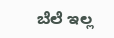ಬೆಲೆ ಇಲ್ಲ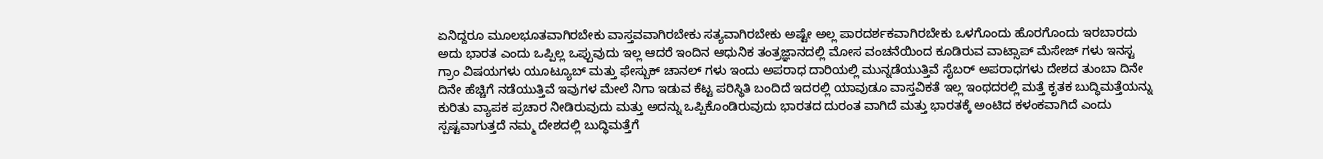ಏನಿದ್ದರೂ ಮೂಲಭೂತವಾಗಿರಬೇಕು ವಾಸ್ತವವಾಗಿರಬೇಕು ಸತ್ಯವಾಗಿರಬೇಕು ಅಷ್ಟೇ ಅಲ್ಲ ಪಾರದರ್ಶಕವಾಗಿರಬೇಕು ಒಳಗೊಂದು ಹೊರಗೊಂದು ಇರಬಾರದು ಅದು ಭಾರತ ಎಂದು ಒಪ್ಪಿಲ್ಲ ಒಪ್ಪುವುದು ಇಲ್ಲ ಆದರೆ ಇಂದಿನ ಆಧುನಿಕ ತಂತ್ರಜ್ಞಾನದಲ್ಲಿ ಮೋಸ ವಂಚನೆಯಿಂದ ಕೂಡಿರುವ ವಾಟ್ಸಾಪ್ ಮೆಸೇಜ್ ಗಳು ಇನಸ್ಟ ಗ್ರಾಂ ವಿಷಯಗಳು ಯೂಟ್ಯೂಬ್ ಮತ್ತು ಫೇಸ್ಬುಕ್ ಚಾನಲ್ ಗಳು ಇಂದು ಅಪರಾಧ ದಾರಿಯಲ್ಲಿ ಮುನ್ನಡೆಯುತ್ತಿವೆ ಸೈಬರ್ ಅಪರಾಧಗಳು ದೇಶದ ತುಂಬಾ ದಿನೇ ದಿನೇ ಹೆಚ್ಚಿಗೆ ನಡೆಯುತ್ತಿವೆ ಇವುಗಳ ಮೇಲೆ ನಿಗಾ ಇಡುವ ಕೆಟ್ಟ ಪರಿಸ್ಥಿತಿ ಬಂದಿದೆ ಇದರಲ್ಲಿ ಯಾವುಡೂ ವಾಸ್ತವಿಕತೆ ಇಲ್ಲ ಇಂಥದರಲ್ಲಿ ಮತ್ತೆ ಕೃತಕ ಬುದ್ಧಿಮತ್ತೆಯನ್ನು ಕುರಿತು ವ್ಯಾಪಕ ಪ್ರಚಾರ ನೀಡಿರುವುದು ಮತ್ತು ಅದನ್ನು ಒಪ್ಪಿಕೊಂಡಿರುವುದು ಭಾರತದ ದುರಂತ ವಾಗಿದೆ ಮತ್ತು ಭಾರತಕ್ಕೆ ಅಂಟಿದ ಕಳಂಕವಾಗಿದೆ ಎಂದು ಸ್ಪಷ್ಟವಾಗುತ್ತದೆ ನಮ್ಮ ದೇಶದಲ್ಲಿ ಬುದ್ಧಿಮತ್ತೆಗೆ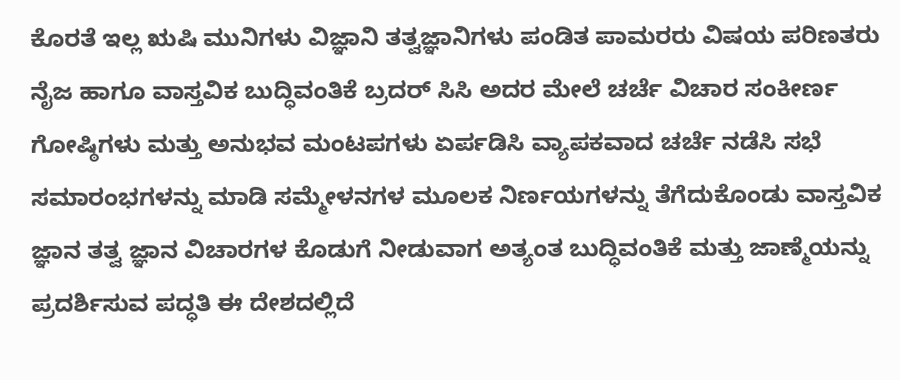ಕೊರತೆ ಇಲ್ಲ ಋಷಿ ಮುನಿಗಳು ವಿಜ್ಞಾನಿ ತತ್ವಜ್ಞಾನಿಗಳು ಪಂಡಿತ ಪಾಮರರು ವಿಷಯ ಪರಿಣತರು ನೈಜ ಹಾಗೂ ವಾಸ್ತವಿಕ ಬುದ್ಧಿವಂತಿಕೆ ಬ್ರದರ್ ಸಿಸಿ ಅದರ ಮೇಲೆ ಚರ್ಚೆ ವಿಚಾರ ಸಂಕೀರ್ಣ ಗೋಷ್ಠಿಗಳು ಮತ್ತು ಅನುಭವ ಮಂಟಪಗಳು ಏರ್ಪಡಿಸಿ ವ್ಯಾಪಕವಾದ ಚರ್ಚೆ ನಡೆಸಿ ಸಭೆ ಸಮಾರಂಭಗಳನ್ನು ಮಾಡಿ ಸಮ್ಮೇಳನಗಳ ಮೂಲಕ ನಿರ್ಣಯಗಳನ್ನು ತೆಗೆದುಕೊಂಡು ವಾಸ್ತವಿಕ ಜ್ಞಾನ ತತ್ವ ಜ್ಞಾನ ವಿಚಾರಗಳ ಕೊಡುಗೆ ನೀಡುವಾಗ ಅತ್ಯಂತ ಬುದ್ಧಿವಂತಿಕೆ ಮತ್ತು ಜಾಣ್ಮೆಯನ್ನು ಪ್ರದರ್ಶಿಸುವ ಪದ್ಧತಿ ಈ ದೇಶದಲ್ಲಿದೆ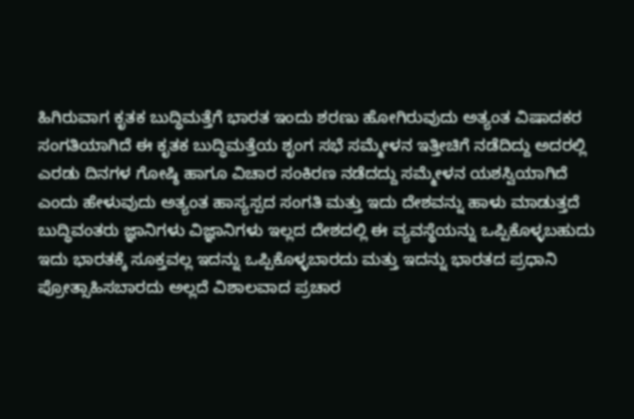ಹಿಗಿರುವಾಗ ಕೃತಕ ಬುದ್ಧಿಮತ್ತೆಗೆ ಭಾರತ ಇಂದು ಶರಣು ಹೋಗಿರುವುದು ಅತ್ಯಂತ ವಿಷಾದಕರ ಸಂಗತಿಯಾಗಿದೆ ಈ ಕೃತಕ ಬುದ್ಧಿಮತ್ತೆಯ ಶೃಂಗ ಸಭೆ ಸಮ್ಮೇಳನ ಇತ್ತೀಚಿಗೆ ನಡೆದಿದ್ದು ಅದರಲ್ಲಿ ಎರಡು ದಿನಗಳ ಗೋಷ್ಠಿ ಹಾಗೂ ವಿಚಾರ ಸಂಕಿರಣ ನಡೆದದ್ದು ಸಮ್ಮೇಳನ ಯಶಸ್ವಿಯಾಗಿದೆ ಎಂದು ಹೇಳುವುದು ಅತ್ಯಂತ ಹಾಸ್ಯಸ್ಪದ ಸಂಗತಿ ಮತ್ತು ಇದು ದೇಶವನ್ನು ಹಾಳು ಮಾಡುತ್ತದೆ ಬುದ್ಧಿವಂತರು ಜ್ಞಾನಿಗಳು ವಿಜ್ಞಾನಿಗಳು ಇಲ್ಲದ ದೇಶದಲ್ಲಿ ಈ ವ್ಯವಸ್ಥೆಯನ್ನು ಒಪ್ಪಿಕೊಳ್ಳಬಹುದು ಇದು ಭಾರತಕ್ಕೆ ಸೂಕ್ತವಲ್ಲ ಇದನ್ನು ಒಪ್ಪಿಕೊಳ್ಳಬಾರದು ಮತ್ತು ಇದನ್ನು ಭಾರತದ ಪ್ರಧಾನಿ ಪ್ರೋತ್ಸಾಹಿಸಬಾರದು ಅಲ್ಲದೆ ವಿಶಾಲವಾದ ಪ್ರಚಾರ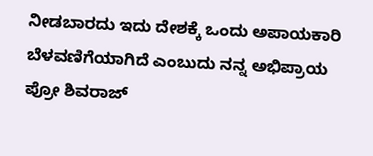ನೀಡಬಾರದು ಇದು ದೇಶಕ್ಕೆ ಒಂದು ಅಪಾಯಕಾರಿ ಬೆಳವಣಿಗೆಯಾಗಿದೆ ಎಂಬುದು ನನ್ನ ಅಭಿಪ್ರಾಯ ಪ್ರೋ ಶಿವರಾಜ್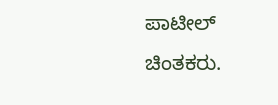ಪಾಟೀಲ್ ಚಿಂತಕರು.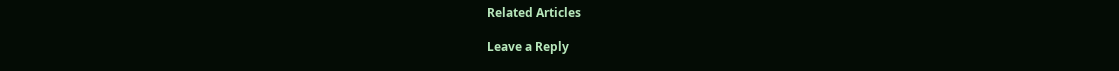Related Articles

Leave a Reply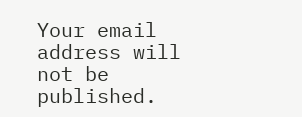Your email address will not be published.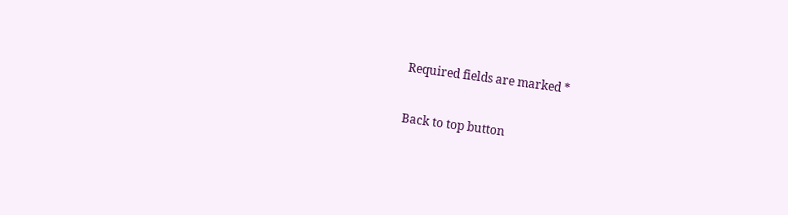Required fields are marked *

Back to top button